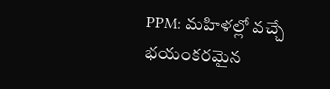PPM: మహిళల్లో వచ్చే భయంకరమైన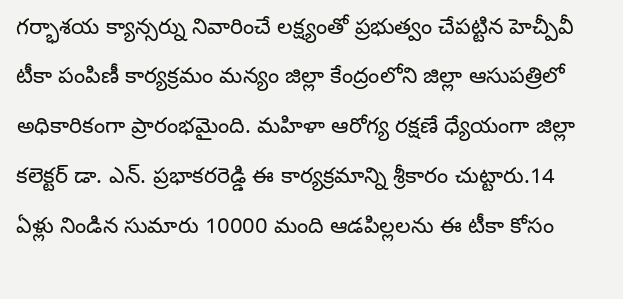గర్భాశయ క్యాన్సర్ను నివారించే లక్ష్యంతో ప్రభుత్వం చేపట్టిన హెచ్పీవీ టీకా పంపిణీ కార్యక్రమం మన్యం జిల్లా కేంద్రంలోని జిల్లా ఆసుపత్రిలో అధికారికంగా ప్రారంభమైంది. మహిళా ఆరోగ్య రక్షణే ధ్యేయంగా జిల్లా కలెక్టర్ డా. ఎన్. ప్రభాకరరెడ్డి ఈ కార్యక్రమాన్ని శ్రీకారం చుట్టారు.14 ఏళ్లు నిండిన సుమారు 10000 మంది ఆడపిల్లలను ఈ టీకా కోసం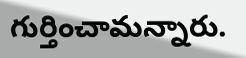గుర్తించామన్నారు.